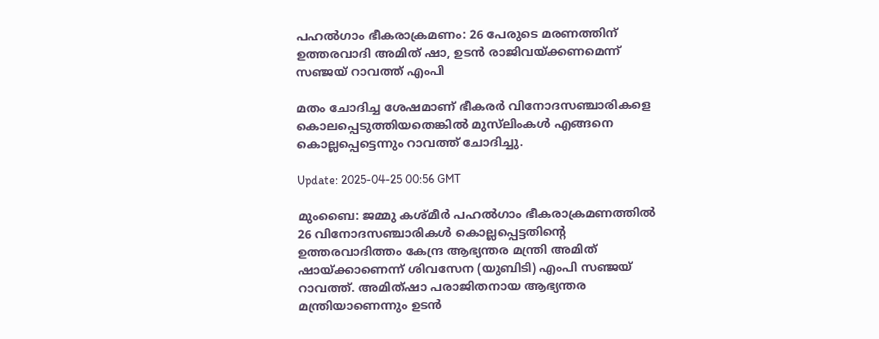പഹൽഗാം ഭീകരാക്രമണം: 26 പേരുടെ മരണത്തിന് ഉത്തരവാദി അമിത് ഷാ, ഉടൻ രാജിവയ്ക്കണമെന്ന് സഞ്ജയ് റാവത്ത് എംപി

മതം ചോദിച്ച ശേഷമാണ് ഭീകരർ വിനോദസ‍ഞ്ചാരികളെ കൊലപ്പെടുത്തിയതെങ്കിൽ‍ മുസ്‌ലിംകൾ എങ്ങനെ കൊല്ലപ്പെട്ടെന്നും റാവത്ത് ചോദിച്ചു.

Update: 2025-04-25 00:56 GMT

മുംബൈ: ജമ്മു കശ്മീർ‍ പഹൽഗാം ഭീകരാക്രമണത്തിൽ 26 വിനോദസഞ്ചാരികൾ കൊല്ലപ്പെട്ടതിന്റെ ഉത്തരവാദിത്തം കേന്ദ്ര ആഭ്യന്തര മന്ത്രി അമിത് ഷായ്ക്കാണെന്ന് ശിവസേന (യുബിടി) എംപി സഞ്ജയ് റാവത്ത്. അമിത്ഷാ പരാജിതനായ ആഭ്യന്തര മന്ത്രിയാണെന്നും ഉടൻ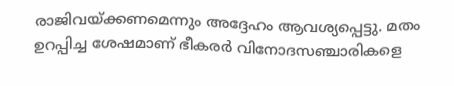രാജിവയ്ക്കണമെന്നും അദ്ദേഹം ആവശ്യപ്പെട്ടു. മതം ഉറപ്പിച്ച ശേഷമാണ് ഭീകരർ വിനോദസ‍ഞ്ചാരികളെ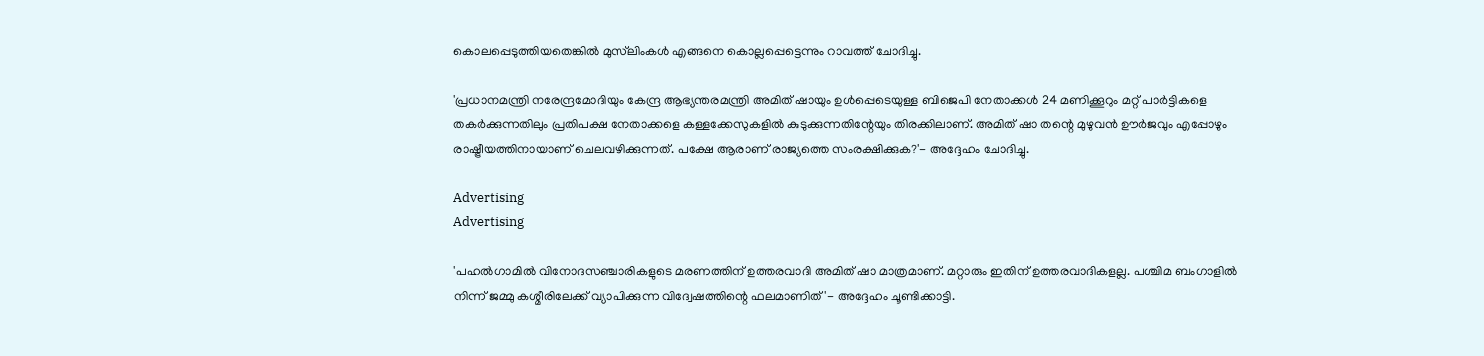കൊലപ്പെടുത്തിയതെങ്കിൽ‍ മുസ്‌ലിംകൾ എങ്ങനെ കൊല്ലപ്പെട്ടെന്നും റാവത്ത് ചോദിച്ചു.

'പ്രധാനമന്ത്രി നരേന്ദ്രമോദിയും കേന്ദ്ര ആഭ്യന്തരമന്ത്രി അമിത് ഷായും ഉൾപ്പെടെയുള്ള ബിജെപി നേതാക്കൾ 24 മണിക്കൂറും മറ്റ് പാർട്ടികളെ തകർക്കുന്നതിലും പ്രതിപക്ഷ നേതാക്കളെ കള്ളക്കേസുകളിൽ കുടുക്കുന്നതിന്റേയും തിരക്കിലാണ്. അമിത് ഷാ തന്റെ മുഴുവൻ ഊർജവും എപ്പോഴും രാഷ്ട്രീയത്തിനായാണ് ചെലവഴിക്കുന്നത്. പക്ഷേ ആരാണ് രാജ്യത്തെ സംരക്ഷിക്കുക?'- അദ്ദേഹം ചോദിച്ചു.

Advertising
Advertising

'പഹൽഗാമിൽ വിനോദസഞ്ചാരിക‌ളുടെ മരണത്തിന് ഉത്തരവാദി അമിത് ഷാ മാത്രമാണ്. മറ്റാരും ഇതിന് ഉത്തരവാദികളല്ല. പശ്ചിമ ബംഗാളിൽ നിന്ന് ജമ്മു കശ്മീരിലേക്ക് വ്യാപിക്കുന്ന വിദ്വേഷത്തിന്റെ ഫലമാണിത്'- അദ്ദേഹം ചൂണ്ടിക്കാട്ടി.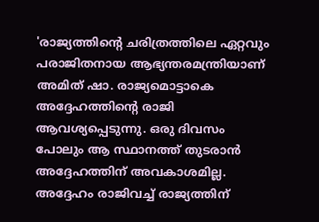'രാജ്യത്തിന്റെ ചരിത്രത്തിലെ ഏറ്റവും പരാജിതനായ ആഭ്യന്തരമന്ത്രിയാണ് അമിത് ഷാ. രാജ്യമൊട്ടാകെ അദ്ദേഹത്തിന്റെ രാജി ആവശ്യപ്പെടുന്നു. ഒരു ദിവസം പോലും ആ സ്ഥാനത്ത് തുടരാൻ അദ്ദേഹത്തിന് അവകാശമില്ല. അദ്ദേഹം രാജിവച്ച് രാജ്യത്തിന്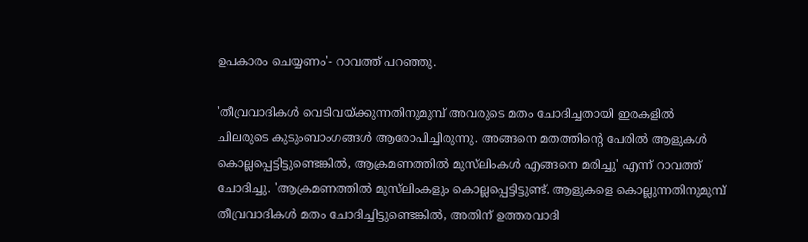ഉപകാരം ചെയ്യണം'- റാവത്ത് പറഞ്ഞു.

'തീവ്രവാദികൾ വെടിവയ്ക്കുന്നതിനുമുമ്പ് അവരുടെ മതം ചോദിച്ചതായി ഇരകളിൽ ചിലരുടെ കുടുംബാംഗങ്ങൾ ആരോപിച്ചിരുന്നു. അങ്ങനെ മതത്തിന്റെ പേരിൽ ആളുകൾ കൊല്ലപ്പെട്ടിട്ടുണ്ടെങ്കിൽ, ആക്രമണത്തിൽ മുസ്‌ലിംകൾ എങ്ങനെ മരിച്ചു' എന്ന് റാവത്ത് ചോദിച്ചു. 'ആക്രമണത്തിൽ മുസ്‌ലിംകളും കൊല്ലപ്പെട്ടിട്ടുണ്ട്. ആളുകളെ കൊല്ലുന്നതിനുമുമ്പ് തീവ്രവാദികൾ മതം ചോദിച്ചിട്ടുണ്ടെങ്കിൽ, അതിന് ഉത്തരവാദി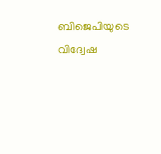ബിജെപിയുടെ വിദ്വേഷ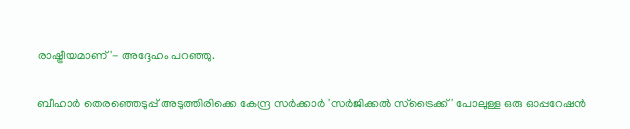രാഷ്ട്രീയമാണ്'- അദ്ദേഹം പറഞ്ഞു.

ബീഹാർ തെരഞ്ഞെടുപ്പ് അടുത്തിരിക്കെ കേന്ദ്ര സർക്കാർ 'സർജിക്കൽ സ്ട്രൈക്ക്' പോലുള്ള ഒരു ഓപ്പറേഷൻ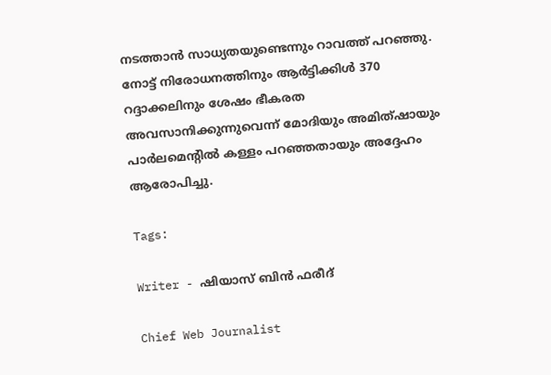നടത്താൻ സാധ്യതയുണ്ടെന്നും റാവത്ത് പറ‍ഞ്ഞു. നോട്ട് നിരോധനത്തിനും ആർട്ടിക്കിൾ 370 റദ്ദാക്കലിനും ശേഷം ഭീകരത അവസാനിക്കുന്നുവെന്ന് മോദിയും അമിത്ഷായും പാർലമെന്റിൽ കള്ളം പറഞ്ഞതായും അദ്ദേഹം ആരോപിച്ചു.

Tags:

Writer - ഷിയാസ് ബിന്‍ ഫരീദ്

Chief Web Journalist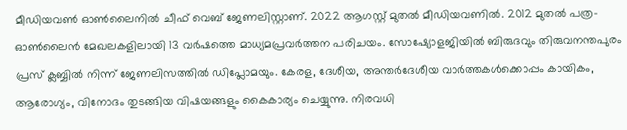മീഡിയവണ്‍ ഓണ്‍ലൈനില്‍ ചീഫ് വെബ് ജേണലിസ്റ്റാണ്. 2022 ആഗസ്റ്റ് മുതല്‍ മീഡിയവണില്‍. 2012 മുതല്‍ പത്ര- ഓണ്‍ലൈന്‍ മേഖലകളിലായി 13 വര്‍ഷത്തെ മാധ്യമപ്രവര്‍ത്തന പരിചയം. സോഷ്യോളജിയില്‍ ബിരുദവും തിരുവനന്തപുരം പ്രസ് ക്ലബ്ബില്‍ നിന്ന് ജേണലിസത്തില്‍ ഡിപ്ലോമയും. കേരള, ദേശീയ, അന്തര്‍ദേശീയ വാര്‍ത്തകള്‍ക്കൊപ്പം കായികം, ആരോഗ്യം, വിനോദം തുടങ്ങിയ വിഷയങ്ങളും കൈകാര്യം ചെയ്യുന്നു. നിരവധി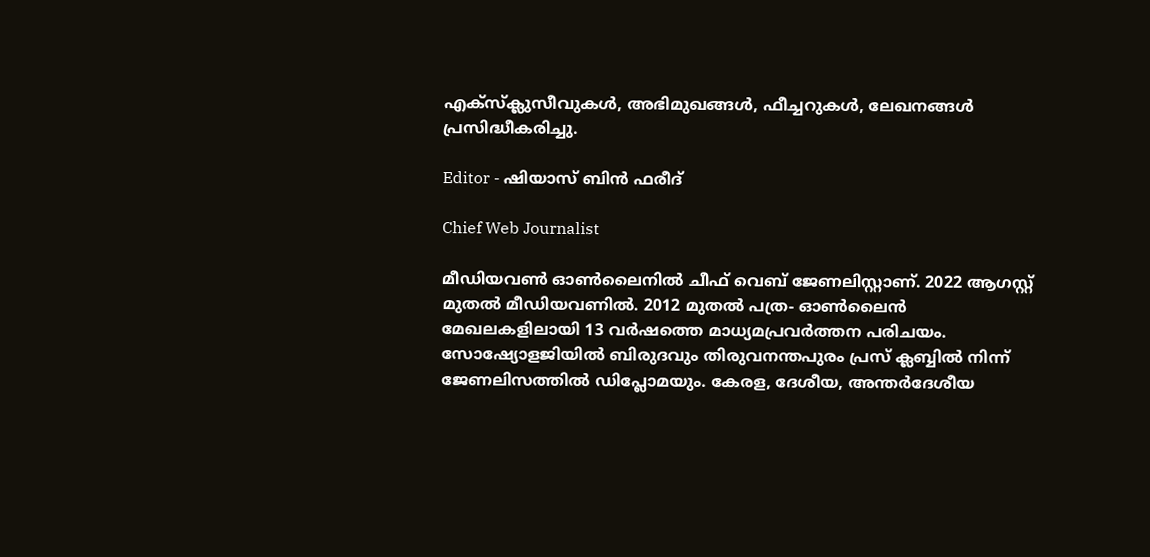എക്സ്ക്ലുസീവുകള്‍, അഭിമുഖങ്ങള്‍, ഫീച്ചറുകള്‍, ലേഖനങ്ങള്‍ പ്രസിദ്ധീകരിച്ചു.

Editor - ഷിയാസ് ബിന്‍ ഫരീദ്

Chief Web Journalist

മീഡിയവണ്‍ ഓണ്‍ലൈനില്‍ ചീഫ് വെബ് ജേണലിസ്റ്റാണ്. 2022 ആഗസ്റ്റ് മുതല്‍ മീഡിയവണില്‍. 2012 മുതല്‍ പത്ര- ഓണ്‍ലൈന്‍ മേഖലകളിലായി 13 വര്‍ഷത്തെ മാധ്യമപ്രവര്‍ത്തന പരിചയം. സോഷ്യോളജിയില്‍ ബിരുദവും തിരുവനന്തപുരം പ്രസ് ക്ലബ്ബില്‍ നിന്ന് ജേണലിസത്തില്‍ ഡിപ്ലോമയും. കേരള, ദേശീയ, അന്തര്‍ദേശീയ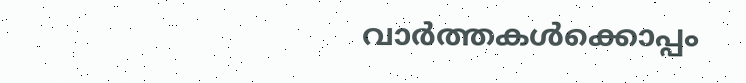വാര്‍ത്തകള്‍ക്കൊപ്പം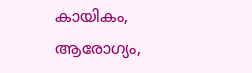കായികം, ആരോഗ്യം,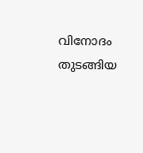വിനോദം തുടങ്ങിയ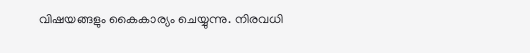വിഷയങ്ങളും കൈകാര്യം ചെയ്യുന്നു. നിരവധി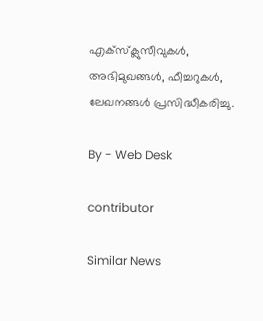എക്സ്ക്ലുസീവുകള്‍, അഭിമുഖങ്ങള്‍, ഫീച്ചറുകള്‍, ലേഖനങ്ങള്‍ പ്രസിദ്ധീകരിച്ചു.

By - Web Desk

contributor

Similar News